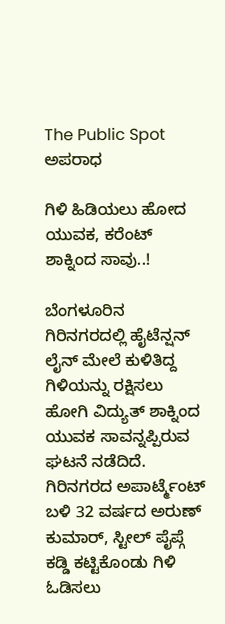The Public Spot
ಅಪರಾಧ

ಗಿಳಿ ಹಿಡಿಯಲು ಹೋದ ಯುವಕ, ಕರೆಂಟ್ ಶಾಕ್ನಿಂದ ಸಾವು..!

ಬೆಂಗಳೂರಿನ ಗಿರಿನಗರದಲ್ಲಿ ಹೈಟೆನ್ಷನ್ ಲೈನ್ ಮೇಲೆ ಕುಳಿತಿದ್ದ ಗಿಳಿಯನ್ನು ರಕ್ಷಿಸಲು ಹೋಗಿ ವಿದ್ಯುತ್ ಶಾಕ್ನಿಂದ ಯುವಕ ಸಾವನ್ನಪ್ಪಿರುವ ಘಟನೆ ನಡೆದಿದೆ. ಗಿರಿನಗರದ ಅಪಾರ್ಟ್ಮೆಂಟ್ ಬಳಿ 32 ವರ್ಷದ ಅರುಣ್ ಕುಮಾರ್, ಸ್ಟೀಲ್ ಪೈಪ್ಗೆ ಕಡ್ಡಿ ಕಟ್ಟಿಕೊಂಡು ಗಿಳಿ ಓಡಿಸಲು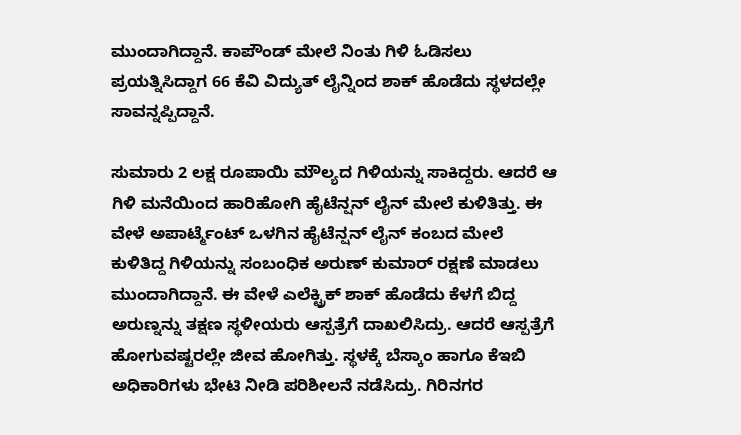ಮುಂದಾಗಿದ್ದಾನೆ. ಕಾಪೌಂಡ್ ಮೇಲೆ ನಿಂತು ಗಿಳಿ ಓಡಿಸಲು ಪ್ರಯತ್ನಿಸಿದ್ದಾಗ 66 ಕೆವಿ ವಿದ್ಯುತ್ ಲೈನ್ನಿಂದ ಶಾಕ್ ಹೊಡೆದು ಸ್ಥಳದಲ್ಲೇ ಸಾವನ್ನಪ್ಪಿದ್ದಾನೆ.

ಸುಮಾರು 2 ಲಕ್ಷ ರೂಪಾಯಿ ಮೌಲ್ಯದ ಗಿಳಿಯನ್ನು ಸಾಕಿದ್ದರು. ಆದರೆ ಆ ಗಿಳಿ ಮನೆಯಿಂದ ಹಾರಿಹೋಗಿ ಹೈಟೆನ್ಷನ್ ಲೈನ್ ಮೇಲೆ ಕುಳಿತಿತ್ತು. ಈ ವೇಳೆ ಅಪಾರ್ಟ್ಮೆಂಟ್ ಒಳಗಿನ ಹೈಟೆನ್ಷನ್ ಲೈನ್ ಕಂಬದ ಮೇಲೆ ಕುಳಿತಿದ್ದ ಗಿಳಿಯನ್ನು ಸಂಬಂಧಿಕ ಅರುಣ್ ಕುಮಾರ್ ರಕ್ಷಣೆ ಮಾಡಲು ಮುಂದಾಗಿದ್ದಾನೆ. ಈ ವೇಳೆ ಎಲೆಕ್ಟ್ರಿಕ್ ಶಾಕ್ ಹೊಡೆದು ಕೆಳಗೆ ಬಿದ್ದ ಅರುಣ್ನನ್ನು ತಕ್ಷಣ ಸ್ಥಳೀಯರು ಆಸ್ಪತ್ರೆಗೆ ದಾಖಲಿಸಿದ್ರು. ಆದರೆ ಆಸ್ಪತ್ರೆಗೆ ಹೋಗುವಷ್ಟರಲ್ಲೇ ಜೀವ ಹೋಗಿತ್ತು. ಸ್ಥಳಕ್ಕೆ ಬೆಸ್ಕಾಂ ಹಾಗೂ ಕೆಇಬಿ ಅಧಿಕಾರಿಗಳು ಭೇಟಿ ನೀಡಿ ಪರಿಶೀಲನೆ ನಡೆಸಿದ್ರು. ಗಿರಿನಗರ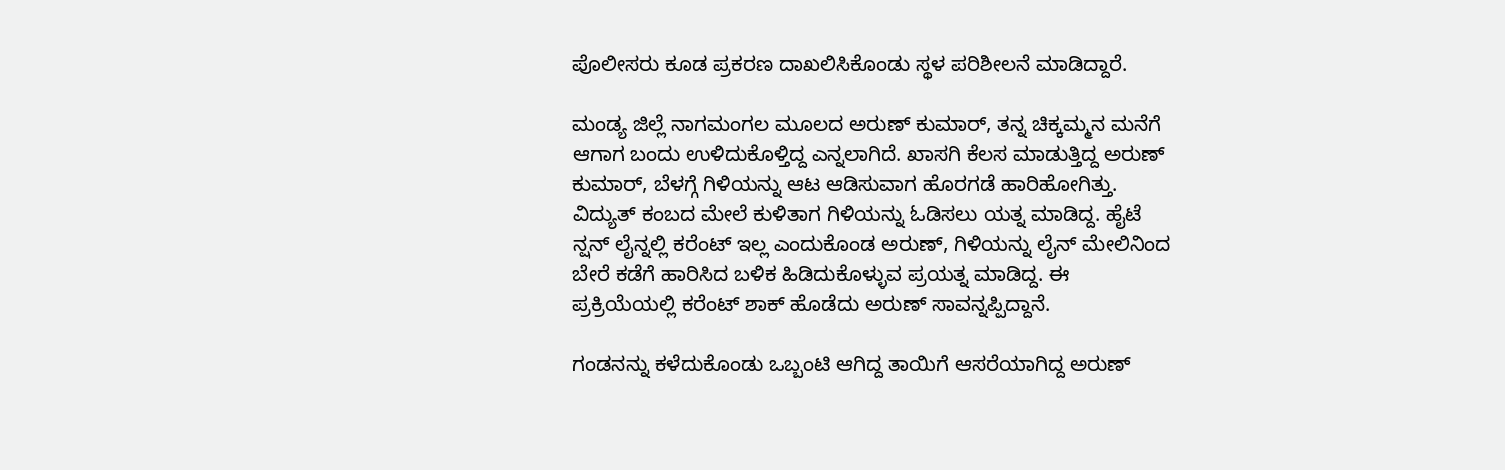ಪೊಲೀಸರು ಕೂಡ ಪ್ರಕರಣ ದಾಖಲಿಸಿಕೊಂಡು ಸ್ಥಳ ಪರಿಶೀಲನೆ ಮಾಡಿದ್ದಾರೆ.

ಮಂಡ್ಯ ಜಿಲ್ಲೆ ನಾಗಮಂಗಲ ಮೂಲದ ಅರುಣ್ ಕುಮಾರ್, ತನ್ನ ಚಿಕ್ಕಮ್ಮನ ಮನೆಗೆ ಆಗಾಗ ಬಂದು ಉಳಿದುಕೊಳ್ತಿದ್ದ ಎನ್ನಲಾಗಿದೆ. ಖಾಸಗಿ ಕೆಲಸ ಮಾಡುತ್ತಿದ್ದ ಅರುಣ್ ಕುಮಾರ್, ಬೆಳಗ್ಗೆ ಗಿಳಿಯನ್ನು ಆಟ ಆಡಿಸುವಾಗ ಹೊರಗಡೆ ಹಾರಿಹೋಗಿತ್ತು. ವಿದ್ಯುತ್ ಕಂಬದ ಮೇಲೆ ಕುಳಿತಾಗ ಗಿಳಿಯನ್ನು ಓಡಿಸಲು ಯತ್ನ ಮಾಡಿದ್ದ. ಹೈಟೆ ನ್ಷನ್ ಲೈನ್ನಲ್ಲಿ ಕರೆಂಟ್ ಇಲ್ಲ ಎಂದುಕೊಂಡ ಅರುಣ್, ಗಿಳಿಯನ್ನು ಲೈನ್ ಮೇಲಿನಿಂದ ಬೇರೆ ಕಡೆಗೆ ಹಾರಿಸಿದ ಬಳಿಕ ಹಿಡಿದುಕೊಳ್ಳುವ ಪ್ರಯತ್ನ ಮಾಡಿದ್ದ. ಈ ಪ್ರಕ್ರಿಯೆಯಲ್ಲಿ ಕರೆಂಟ್ ಶಾಕ್ ಹೊಡೆದು ಅರುಣ್ ಸಾವನ್ನಪ್ಪಿದ್ದಾನೆ.

ಗಂಡನನ್ನು ಕಳೆದುಕೊಂಡು ಒಬ್ಬಂಟಿ ಆಗಿದ್ದ ತಾಯಿಗೆ ಆಸರೆಯಾಗಿದ್ದ ಅರುಣ್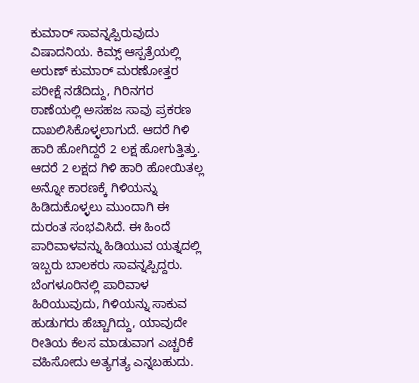ಕುಮಾರ್ ಸಾವನ್ನಪ್ಪಿರುವುದು ವಿಷಾದನಿಯ. ಕಿಮ್ಸ್ ಆಸ್ಪತ್ರೆಯಲ್ಲಿ ಅರುಣ್ ಕುಮಾರ್ ಮರಣೋತ್ತರ ಪರೀಕ್ಷೆ ನಡೆದಿದ್ದು, ಗಿರಿನಗರ ಠಾಣೆಯಲ್ಲಿ ಅಸಹಜ ಸಾವು ಪ್ರಕರಣ ದಾಖಲಿಸಿಕೊಳ್ಳಲಾಗುದೆ. ಆದರೆ ಗಿಳಿ ಹಾರಿ ಹೋಗಿದ್ದರೆ 2 ಲಕ್ಷ ಹೋಗುತ್ತಿತ್ತು. ಆದರೆ 2 ಲಕ್ಷದ ಗಿಳಿ ಹಾರಿ ಹೋಯಿತಲ್ಲ ಅನ್ನೋ ಕಾರಣಕ್ಕೆ ಗಿಳಿಯನ್ನು ಹಿಡಿದುಕೊಳ್ಳಲು ಮುಂದಾಗಿ ಈ ದುರಂತ ಸಂಭವಿಸಿದೆ. ಈ ಹಿಂದೆ ಪಾರಿವಾಳವನ್ನು ಹಿಡಿಯುವ ಯತ್ನದಲ್ಲಿ ಇಬ್ಬರು ಬಾಲಕರು ಸಾವನ್ನಪ್ಪಿದ್ದರು. ಬೆಂಗಳೂರಿನಲ್ಲಿ ಪಾರಿವಾಳ ಹಿರಿಯುವುದು, ಗಿಳಿಯನ್ನು ಸಾಕುವ ಹುಡುಗರು ಹೆಚ್ಚಾಗಿದ್ದು, ಯಾವುದೇ ರೀತಿಯ ಕೆಲಸ ಮಾಡುವಾಗ ಎಚ್ಚರಿಕೆ ವಹಿಸೋದು ಅತ್ಯಗತ್ಯ ಎನ್ನಬಹುದು.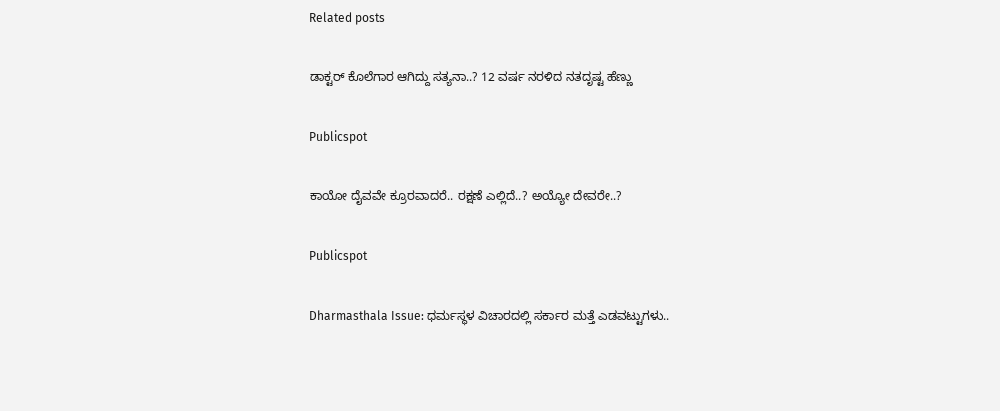Related posts

ಡಾಕ್ಟರ್ ಕೊಲೆಗಾರ ಆಗಿದ್ದು ಸತ್ಯನಾ..? 12 ವರ್ಷ ನರಳಿದ ನತದೃಷ್ಟ ಹೆಣ್ಣು

Publicspot

ಕಾಯೋ ದೈವವೇ ಕ್ರೂರವಾದರೆ.. ರಕ್ಷಣೆ ಎಲ್ಲಿದೆ..? ಅಯ್ಯೋ ದೇವರೇ..?

Publicspot

Dharmasthala Issue: ಧರ್ಮಸ್ಥಳ ವಿಚಾರದಲ್ಲಿ ಸರ್ಕಾರ ಮತ್ತೆ ಎಡವಟ್ಟುಗಳು..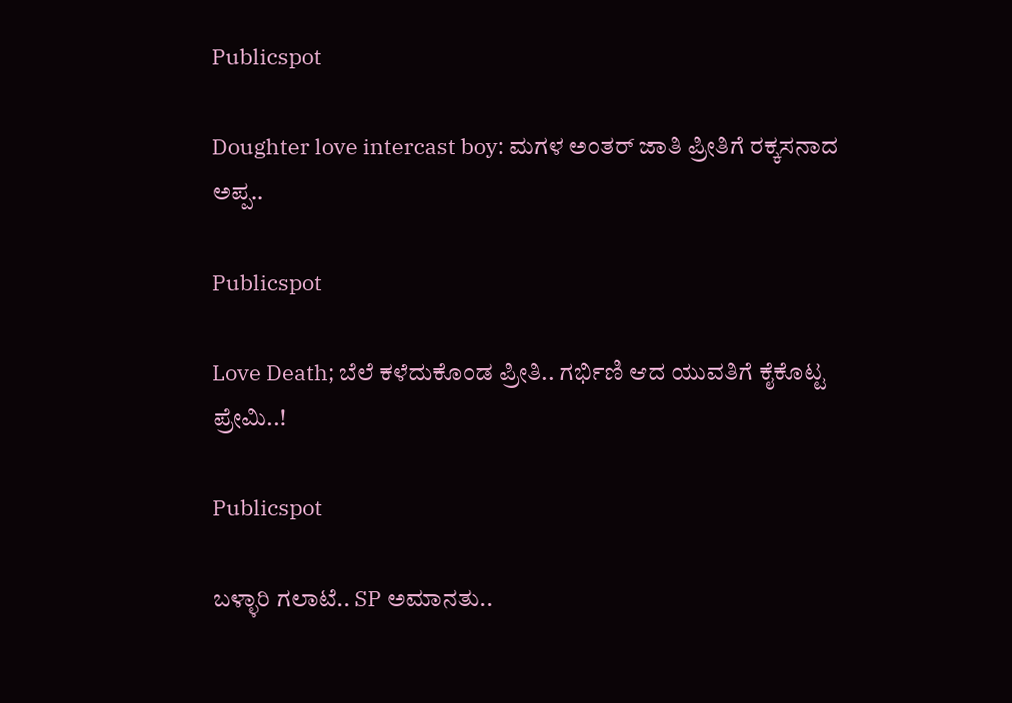Publicspot

Doughter love intercast boy: ಮಗಳ ಅಂತರ್ ಜಾತಿ ಪ್ರೀತಿಗೆ ರಕ್ಕಸನಾದ ಅಪ್ಪ..

Publicspot

Love Death; ಬೆಲೆ ಕಳೆದುಕೊಂಡ ಪ್ರೀತಿ.. ಗರ್ಭಿಣಿ ಆದ ಯುವತಿಗೆ ಕೈಕೊಟ್ಟ ಪ್ರೇಮಿ..!

Publicspot

ಬಳ್ಳಾರಿ ಗಲಾಟೆ.. SP ಅಮಾನತು..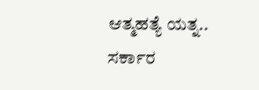ಆತ್ಮಹತ್ಯೆ ಯತ್ನ.. ಸರ್ಕಾರ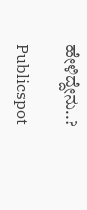ಹೇಳಿದ್ದೇನು..?

Publicspot